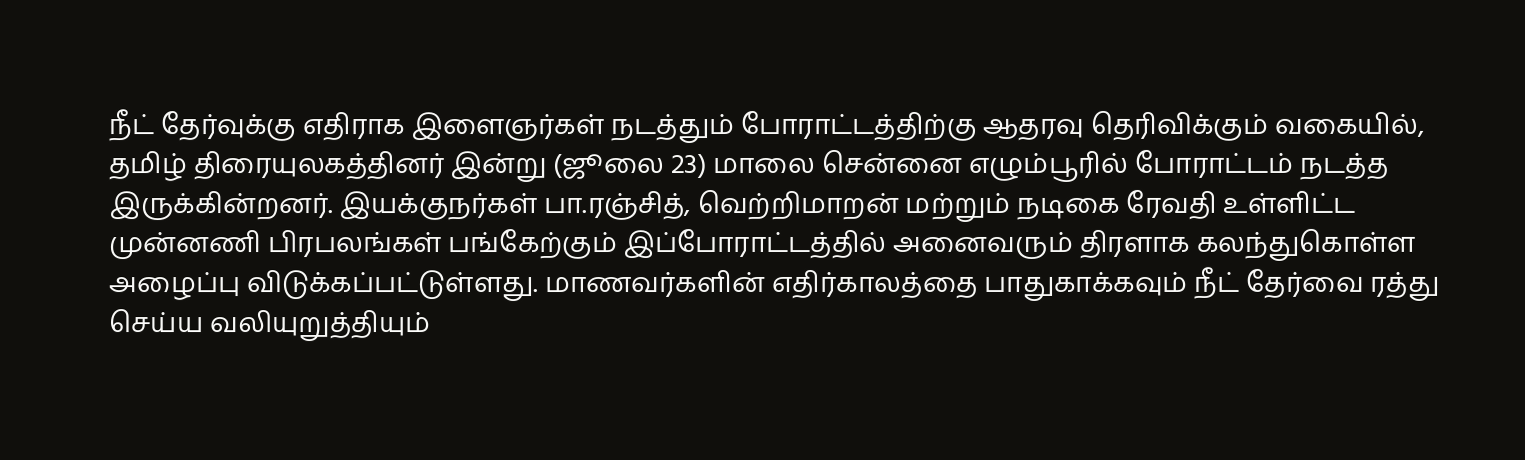நீட் தேர்வுக்கு எதிராக இளைஞர்கள் நடத்தும் போராட்டத்திற்கு ஆதரவு தெரிவிக்கும் வகையில், தமிழ் திரையுலகத்தினர் இன்று (ஜூலை 23) மாலை சென்னை எழும்பூரில் போராட்டம் நடத்த இருக்கின்றனர். இயக்குநர்கள் பா.ரஞ்சித், வெற்றிமாறன் மற்றும் நடிகை ரேவதி உள்ளிட்ட முன்னணி பிரபலங்கள் பங்கேற்கும் இப்போராட்டத்தில் அனைவரும் திரளாக கலந்துகொள்ள அழைப்பு விடுக்கப்பட்டுள்ளது. மாணவர்களின் எதிர்காலத்தை பாதுகாக்கவும் நீட் தேர்வை ரத்து செய்ய வலியுறுத்தியும்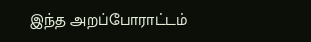இந்த அறப்போராட்டம்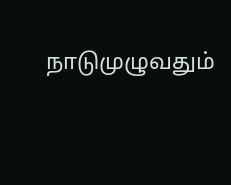நாடுமுழுவதும்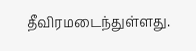தீவிரமடைந்துள்ளது.